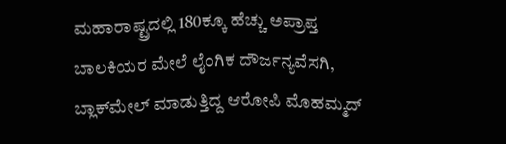ಮಹಾರಾಷ್ಟ್ರದಲ್ಲಿ 180ಕ್ಕೂ ಹೆಚ್ಚು ಅಪ್ರಾಪ್ತ ಬಾಲಕಿಯರ ಮೇಲೆ ಲೈಂಗಿಕ ದೌರ್ಜನ್ಯವೆಸಗಿ, ಬ್ಲಾಕ್‌ಮೇಲ್ ಮಾಡುತ್ತಿದ್ದ ಆರೋಪಿ ಮೊಹಮ್ಮದ್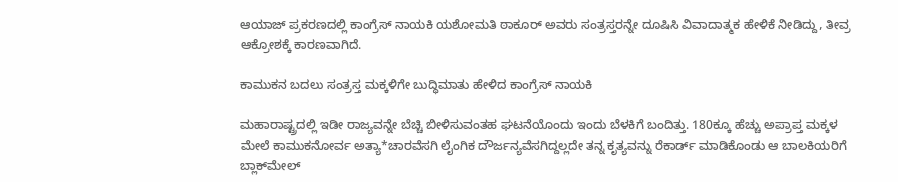ಆಯಾಜ್‌ ಪ್ರಕರಣದಲ್ಲಿ ಕಾಂಗ್ರೆಸ್ ನಾಯಕಿ ಯಶೋಮತಿ ಠಾಕೂರ್ ಅವರು ಸಂತ್ರಸ್ತರನ್ನೇ ದೂಷಿಸಿ ವಿವಾದಾತ್ಮಕ ಹೇಳಿಕೆ ನೀಡಿದ್ದು, ತೀವ್ರ ಆಕ್ರೋಶಕ್ಕೆ ಕಾರಣವಾಗಿದೆ.

ಕಾಮುಕನ ಬದಲು ಸಂತ್ರಸ್ತ ಮಕ್ಕಳಿಗೇ ಬುದ್ಧಿಮಾತು ಹೇಳಿದ ಕಾಂಗ್ರೆಸ್ ನಾಯಕಿ

ಮಹಾರಾಷ್ಟ್ರದಲ್ಲಿ ಇಡೀ ರಾಜ್ಯವನ್ನೇ ಬೆಚ್ಚಿ ಬೀಳಿಸುವಂತಹ ಘಟನೆಯೊಂದು ಇಂದು ಬೆಳಕಿಗೆ ಬಂದಿತ್ತು. 180ಕ್ಕೂ ಹೆಚ್ಚು ಅಪ್ರಾಪ್ತ ಮಕ್ಕಳ ಮೇಲೆ ಕಾಮುಕನೋರ್ವ ಅತ್ಯಾ*ಚಾರವೆಸಗಿ ಲೈಂಗಿಕ ದೌರ್ಜನ್ಯವೆಸಗಿದ್ದಲ್ಲದೇ ತನ್ನ ಕೃತ್ಯವನ್ನು ರೆಕಾರ್ಡ್ ಮಾಡಿಕೊಂಡು ಆ ಬಾಲಕಿಯರಿಗೆ ಬ್ಲಾಕ್‌ಮೇಲ್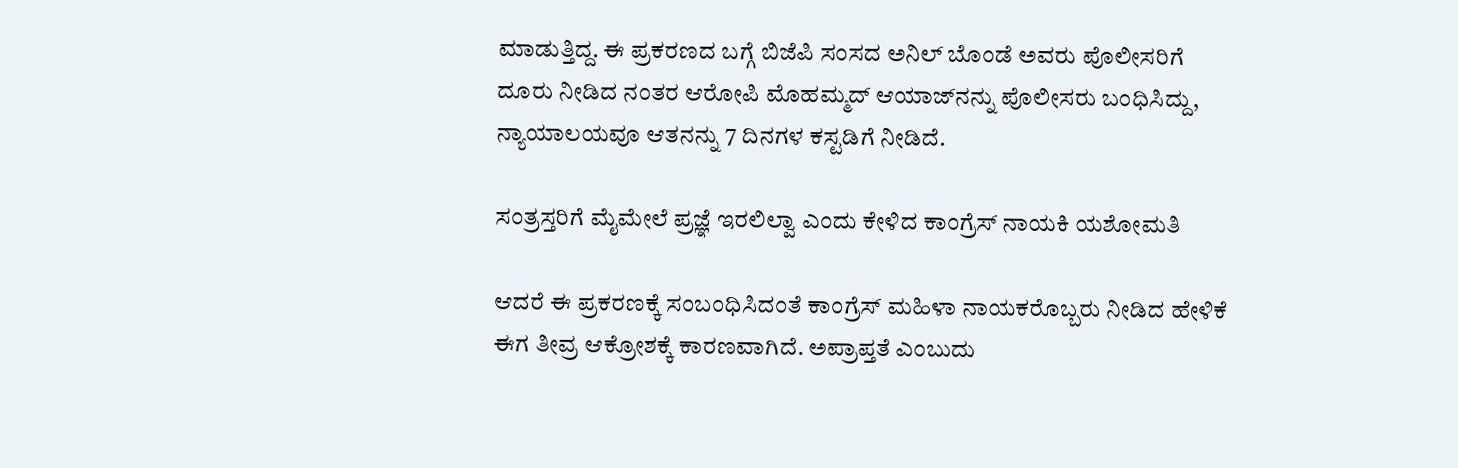ಮಾಡುತ್ತಿದ್ದ. ಈ ಪ್ರಕರಣದ ಬಗ್ಗೆ ಬಿಜೆಪಿ ಸಂಸದ ಅನಿಲ್ ಬೊಂಡೆ ಅವರು ಪೊಲೀಸರಿಗೆ ದೂರು ನೀಡಿದ ನಂತರ ಆರೋಪಿ ಮೊಹಮ್ಮದ್ ಆಯಾಜ್‌ನನ್ನು ಪೊಲೀಸರು ಬಂಧಿಸಿದ್ದು, ನ್ಯಾಯಾಲಯವೂ ಆತನನ್ನು 7 ದಿನಗಳ ಕಸ್ಟಡಿಗೆ ನೀಡಿದೆ.

ಸಂತ್ರಸ್ತರಿಗೆ ಮೈಮೇಲೆ ಪ್ರಜ್ಞೆ ಇರಲಿಲ್ವಾ ಎಂದು ಕೇಳಿದ ಕಾಂಗ್ರೆಸ್ ನಾಯಕಿ ಯಶೋಮತಿ

ಆದರೆ ಈ ಪ್ರಕರಣಕ್ಕೆ ಸಂಬಂಧಿಸಿದಂತೆ ಕಾಂಗ್ರೆಸ್ ಮಹಿಳಾ ನಾಯಕರೊಬ್ಬರು ನೀಡಿದ ಹೇಳಿಕೆ ಈಗ ತೀವ್ರ ಆಕ್ರೋಶಕ್ಕೆ ಕಾರಣವಾಗಿದೆ. ಅಪ್ರಾಪ್ತತೆ ಎಂಬುದು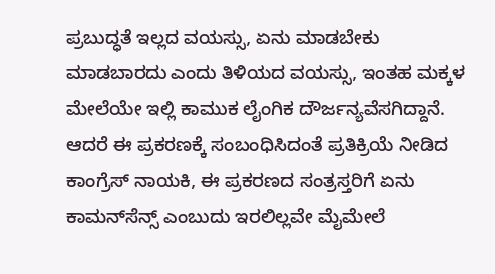ಪ್ರಬುದ್ಧತೆ ಇಲ್ಲದ ವಯಸ್ಸು, ಏನು ಮಾಡಬೇಕು ಮಾಡಬಾರದು ಎಂದು ತಿಳಿಯದ ವಯಸ್ಸು, ಇಂತಹ ಮಕ್ಕಳ ಮೇಲೆಯೇ ಇಲ್ಲಿ ಕಾಮುಕ ಲೈಂಗಿಕ ದೌರ್ಜನ್ಯವೆಸಗಿದ್ದಾನೆ. ಆದರೆ ಈ ಪ್ರಕರಣಕ್ಕೆ ಸಂಬಂಧಿಸಿದಂತೆ ಪ್ರತಿಕ್ರಿಯೆ ನೀಡಿದ ಕಾಂಗ್ರೆಸ್ ನಾಯಕಿ, ಈ ಪ್ರಕರಣದ ಸಂತ್ರಸ್ತರಿಗೆ ಏನು ಕಾಮನ್‌ಸೆನ್ಸ್ ಎಂಬುದು ಇರಲಿಲ್ಲವೇ ಮೈಮೇಲೆ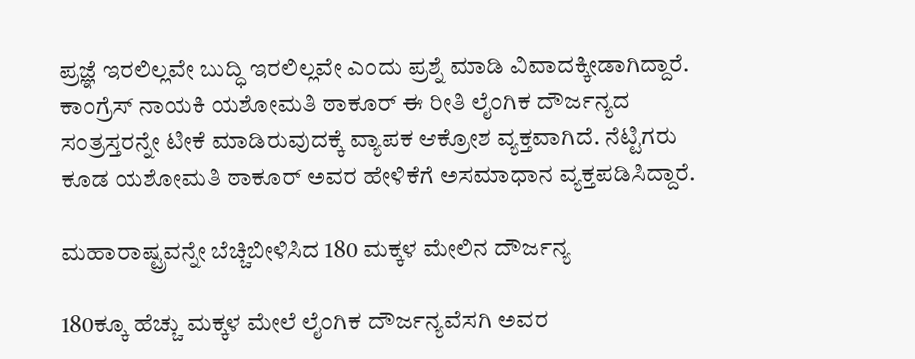ಪ್ರಜ್ಞೆ ಇರಲಿಲ್ಲವೇ ಬುದ್ಧಿ ಇರಲಿಲ್ಲವೇ ಎಂದು ಪ್ರಶ್ನೆ ಮಾಡಿ ವಿವಾದಕ್ಕೀಡಾಗಿದ್ದಾರೆ. ಕಾಂಗ್ರೆಸ್ ನಾಯಕಿ ಯಶೋಮತಿ ಠಾಕೂರ್ ಈ ರೀತಿ ಲೈಂಗಿಕ ದೌರ್ಜನ್ಯದ ಸಂತ್ರಸ್ತರನ್ನೇ ಟೀಕೆ ಮಾಡಿರುವುದಕ್ಕೆ ವ್ಯಾಪಕ ಆಕ್ರೋಶ ವ್ಯಕ್ತವಾಗಿದೆ. ನೆಟ್ಟಿಗರು ಕೂಡ ಯಶೋಮತಿ ಠಾಕೂರ್ ಅವರ ಹೇಳಿಕೆಗೆ ಅಸಮಾಧಾನ ವ್ಯಕ್ತಪಡಿಸಿದ್ದಾರೆ.

ಮಹಾರಾಷ್ಟ್ರವನ್ನೇ ಬೆಚ್ಚಿಬೀಳಿಸಿದ 180 ಮಕ್ಕಳ ಮೇಲಿನ ದೌರ್ಜನ್ಯ

180ಕ್ಕೂ ಹೆಚ್ಚು ಮಕ್ಕಳ ಮೇಲೆ ಲೈಂಗಿಕ ದೌರ್ಜನ್ಯವೆಸಗಿ ಅವರ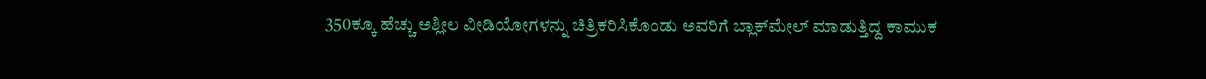350ಕ್ಕೂ ಹೆಚ್ಚು ಅಶ್ಲೀಲ ವೀಡಿಯೋಗಳನ್ನು ಚಿತ್ರಿಕರಿಸಿಕೊಂಡು ಅವರಿಗೆ ಬ್ಲಾಕ್‌ಮೇಲ್ ಮಾಡುತ್ತಿದ್ದ ಕಾಮುಕ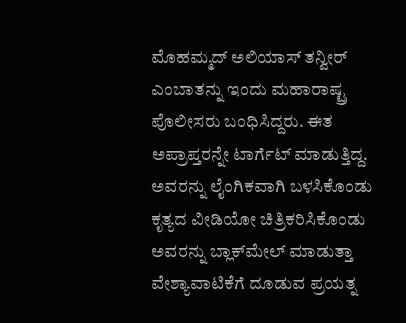ಮೊಹಮ್ಮದ್ ಅಲಿಯಾಸ್ ತನ್ವೀರ್ ಎಂಬಾತನ್ನು ಇಂದು ಮಹಾರಾಷ್ಟ್ರ ಪೊಲೀಸರು ಬಂಧಿಸಿದ್ದರು. ಈತ ಅಪ್ರಾಪ್ತರನ್ನೇ ಟಾರ್ಗೆಟ್ ಮಾಡುತ್ತಿದ್ದ. ಅವರನ್ನು ಲೈಂಗಿಕವಾಗಿ ಬಳಸಿಕೊಂಡು ಕೃತ್ಯದ ವೀಡಿಯೋ ಚಿತ್ರಿಕರಿಸಿಕೊಂಡು ಅವರನ್ನು ಬ್ಲಾಕ್‌ಮೇಲ್ ಮಾಡುತ್ತಾ ವೇಶ್ಯಾವಾಟಿಕೆಗೆ ದೂಡುವ ಪ್ರಯತ್ನ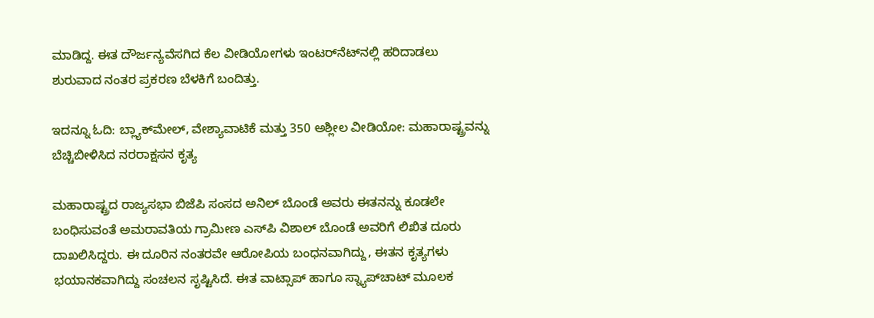ಮಾಡಿದ್ದ. ಈತ ದೌರ್ಜನ್ಯವೆಸಗಿದ ಕೆಲ ವೀಡಿಯೋಗಳು ಇಂಟರ್‌ನೆಟ್‌ನಲ್ಲಿ ಹರಿದಾಡಲು ಶುರುವಾದ ನಂತರ ಪ್ರಕರಣ ಬೆಳಕಿಗೆ ಬಂದಿತ್ತು.

ಇದನ್ನೂ ಓದಿ: ಬ್ಲ್ಯಾಕ್‌ಮೇಲ್‌, ವೇಶ್ಯಾವಾಟಿಕೆ ಮತ್ತು 350 ಅಶ್ಲೀಲ ವೀಡಿಯೋ: ಮಹಾರಾಷ್ಟ್ರವನ್ನು ಬೆಚ್ಚಿಬೀಳಿಸಿದ ನರರಾಕ್ಷಸನ ಕೃತ್ಯ

ಮಹಾರಾಷ್ಟ್ರದ ರಾಜ್ಯಸಭಾ ಬಿಜೆಪಿ ಸಂಸದ ಅನಿಲ್ ಬೊಂಡೆ ಅವರು ಈತನನ್ನು ಕೂಡಲೇ ಬಂಧಿಸುವಂತೆ ಅಮರಾವತಿಯ ಗ್ರಾಮೀಣ ಎಸ್‌ಪಿ ವಿಶಾಲ್ ಬೊಂಡೆ ಅವರಿಗೆ ಲಿಖಿತ ದೂರು ದಾಖಲಿಸಿದ್ದರು. ಈ ದೂರಿನ ನಂತರವೇ ಆರೋಪಿಯ ಬಂಧನವಾಗಿದ್ದು, ಈತನ ಕೃತ್ಯಗಳು ಭಯಾನಕವಾಗಿದ್ದು ಸಂಚಲನ ಸೃಷ್ಟಿಸಿದೆ. ಈತ ವಾಟ್ಸಾಪ್ ಹಾಗೂ ಸ್ನ್ಯಾಪ್‌ಚಾಟ್ ಮೂಲಕ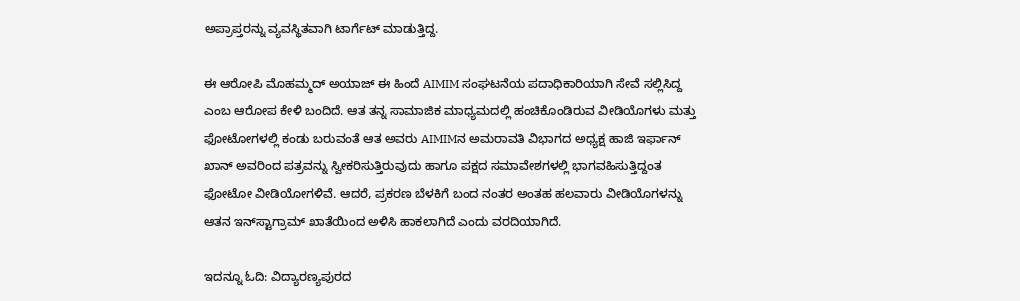ಅಪ್ರಾಪ್ತರನ್ನು ವ್ಯವಸ್ಥಿತವಾಗಿ ಟಾರ್ಗೆಟ್ ಮಾಡುತ್ತಿದ್ದ.

ಈ ಆರೋಪಿ ಮೊಹಮ್ಮದ್ ಅಯಾಜ್ ಈ ಹಿಂದೆ AIMIM ಸಂಘಟನೆಯ ಪದಾಧಿಕಾರಿಯಾಗಿ ಸೇವೆ ಸಲ್ಲಿಸಿದ್ದ ಎಂಬ ಆರೋಪ ಕೇಳಿ ಬಂದಿದೆ. ಆತ ತನ್ನ ಸಾಮಾಜಿಕ ಮಾಧ್ಯಮದಲ್ಲಿ ಹಂಚಿಕೊಂಡಿರುವ ವೀಡಿಯೊಗಳು ಮತ್ತು ಫೋಟೋಗಳಲ್ಲಿ ಕಂಡು ಬರುವಂತೆ ಆತ ಅವರು AIMIMನ ಅಮರಾವತಿ ವಿಭಾಗದ ಅಧ್ಯಕ್ಷ ಹಾಜಿ ಇರ್ಫಾನ್ ಖಾನ್ ಅವರಿಂದ ಪತ್ರವನ್ನು ಸ್ವೀಕರಿಸುತ್ತಿರುವುದು ಹಾಗೂ ಪಕ್ಷದ ಸಮಾವೇಶಗಳಲ್ಲಿ ಭಾಗವಹಿಸುತ್ತಿದ್ದಂತ ಫೋಟೋ ವೀಡಿಯೋಗಳಿವೆ. ಆದರೆ, ಪ್ರಕರಣ ಬೆಳಕಿಗೆ ಬಂದ ನಂತರ ಅಂತಹ ಹಲವಾರು ವೀಡಿಯೊಗಳನ್ನು ಆತನ ಇನ್‌ಸ್ಟಾಗ್ರಾಮ್ ಖಾತೆಯಿಂದ ಅಳಿಸಿ ಹಾಕಲಾಗಿದೆ ಎಂದು ವರದಿಯಾಗಿದೆ.

ಇದನ್ನೂ ಓದಿ: ವಿದ್ಯಾರಣ್ಯಪುರದ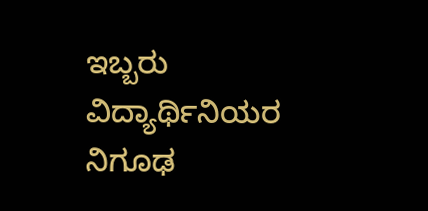ಇಬ್ಬರು ವಿದ್ಯಾರ್ಥಿನಿಯರ ನಿಗೂಢ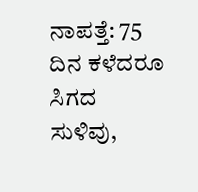ನಾಪತ್ತೆ: 75 ದಿನ ಕಳೆದರೂ ಸಿಗದ ಸುಳಿವು,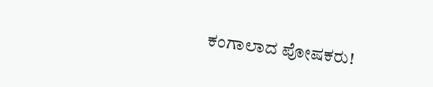ಕಂಗಾಲಾದ ಪೋಷಕರು!